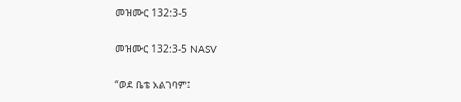መዝሙር 132:3-5

መዝሙር 132:3-5 NASV

“ወደ ቤቴ አልገባም፤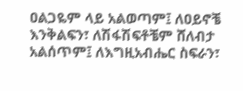ዐልጋዬም ላይ አልወጣም፤ ለዐይኖቼ እንቅልፍን፣ ለሽፋሽፍቶቼም ሸለብታ አልሰጥም፤ ለእግዚአብሔር ስፍራን፣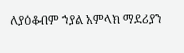ለያዕቆብም ኀያል አምላክ ማደሪያን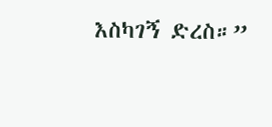እስካገኝ ድረስ።”